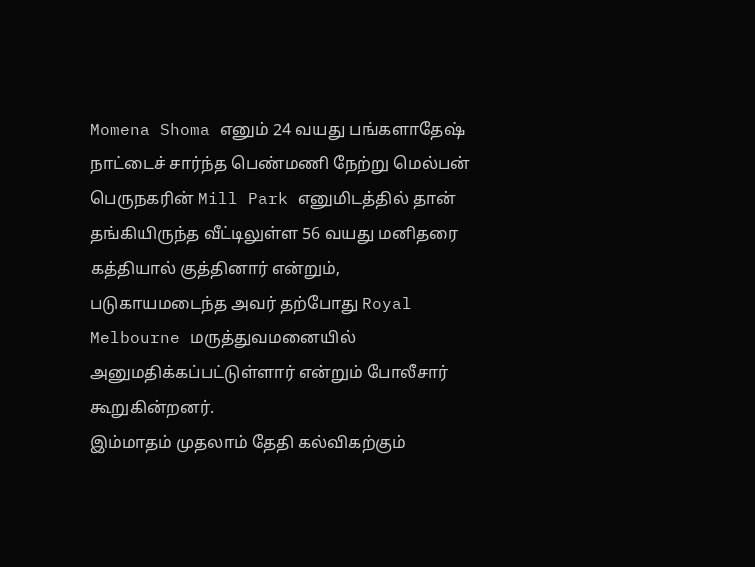Momena Shoma எனும் 24 வயது பங்களாதேஷ் நாட்டைச் சார்ந்த பெண்மணி நேற்று மெல்பன் பெருநகரின் Mill Park எனுமிடத்தில் தான் தங்கியிருந்த வீட்டிலுள்ள 56 வயது மனிதரை கத்தியால் குத்தினார் என்றும், படுகாயமடைந்த அவர் தற்போது Royal Melbourne மருத்துவமனையில் அனுமதிக்கப்பட்டுள்ளார் என்றும் போலீசார் கூறுகின்றனர்.
இம்மாதம் முதலாம் தேதி கல்விகற்கும்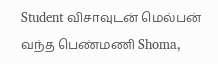Student விசாவுடன் மெல்பன் வந்த பெண்மணி Shoma,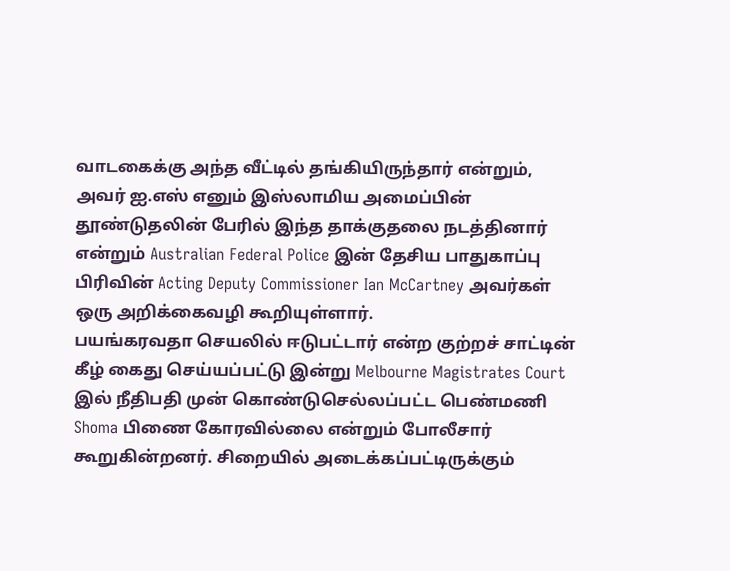வாடகைக்கு அந்த வீட்டில் தங்கியிருந்தார் என்றும், அவர் ஐ.எஸ் எனும் இஸ்லாமிய அமைப்பின் தூண்டுதலின் பேரில் இந்த தாக்குதலை நடத்தினார் என்றும் Australian Federal Police இன் தேசிய பாதுகாப்பு பிரிவின் Acting Deputy Commissioner Ian McCartney அவர்கள் ஒரு அறிக்கைவழி கூறியுள்ளார்.
பயங்கரவதா செயலில் ஈடுபட்டார் என்ற குற்றச் சாட்டின் கீழ் கைது செய்யப்பட்டு இன்று Melbourne Magistrates Court இல் நீதிபதி முன் கொண்டுசெல்லப்பட்ட பெண்மணி Shoma பிணை கோரவில்லை என்றும் போலீசார் கூறுகின்றனர். சிறையில் அடைக்கப்பட்டிருக்கும்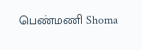பெண்மணி Shoma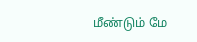மீண்டும் மே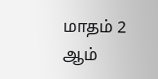மாதம் 2 ஆம்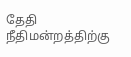தேதி நீதிமன்றத்திற்கு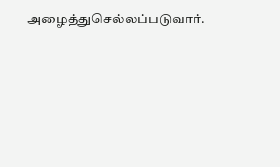அழைத்துசெல்லப்படுவார்.